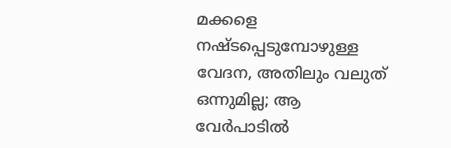മക്കളെ നഷ്ടപ്പെടുമ്പോഴുള്ള വേദന, അതിലും വലുത് ഒന്നുമില്ല; ആ വേർപാടിൽ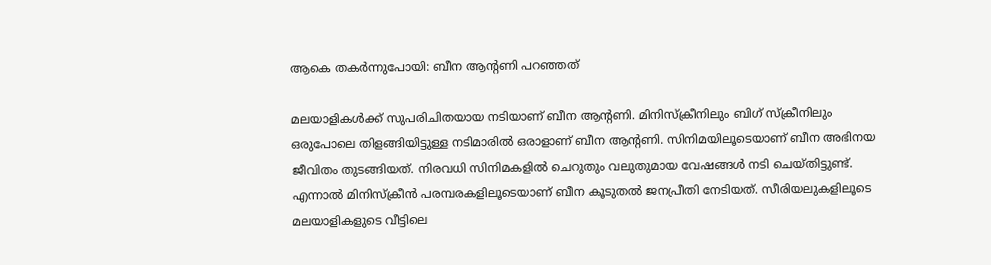ആകെ തകർന്നുപോയി: ബീന ആന്റണി പറഞ്ഞത്

മലയാളികൾക്ക് സുപരിചിതയായ നടിയാണ് ബീന ആന്റണി. മിനിസ്‌ക്രീനിലും ബിഗ് സ്ക്രീനിലും ഒരുപോലെ തിളങ്ങിയിട്ടുള്ള നടിമാരിൽ ഒരാളാണ് ബീന ആന്റണി. സിനിമയിലൂടെയാണ് ബീന അഭിനയ ജീവിതം തുടങ്ങിയത്. നിരവധി സിനിമകളിൽ ചെറുതും വലുതുമായ വേഷങ്ങൾ നടി ചെയ്തിട്ടുണ്ട്. എന്നാൽ മിനിസ്ക്രീൻ പരമ്പരകളിലൂടെയാണ് ബീന കൂടുതൽ ജനപ്രീതി നേടിയത്. സീരിയലുകളിലൂടെ മലയാളികളുടെ വീട്ടിലെ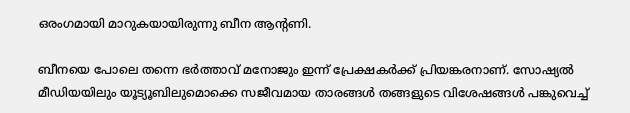ഒരംഗമായി മാറുകയായിരുന്നു ബീന ആന്റണി.

ബീനയെ പോലെ തന്നെ ഭർത്താവ് മനോജും ഇന്ന് പ്രേക്ഷകർക്ക് പ്രിയങ്കരനാണ്. സോഷ്യൽ മീഡിയയിലും യൂട്യൂബിലുമൊക്കെ സജീവമായ താരങ്ങൾ തങ്ങളുടെ വിശേഷങ്ങൾ പങ്കുവെച്ച്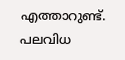എത്താറുണ്ട്. പലവിധ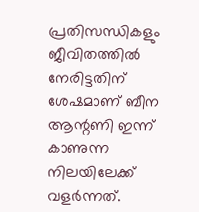പ്രതിസന്ധികളും ജീവിതത്തില്‍ നേരിട്ടതിന് ശേഷമാണ് ബീന ആന്റണി ഇന്ന് കാണുന്ന നിലയിലേക്ക് വളര്‍ന്നത്.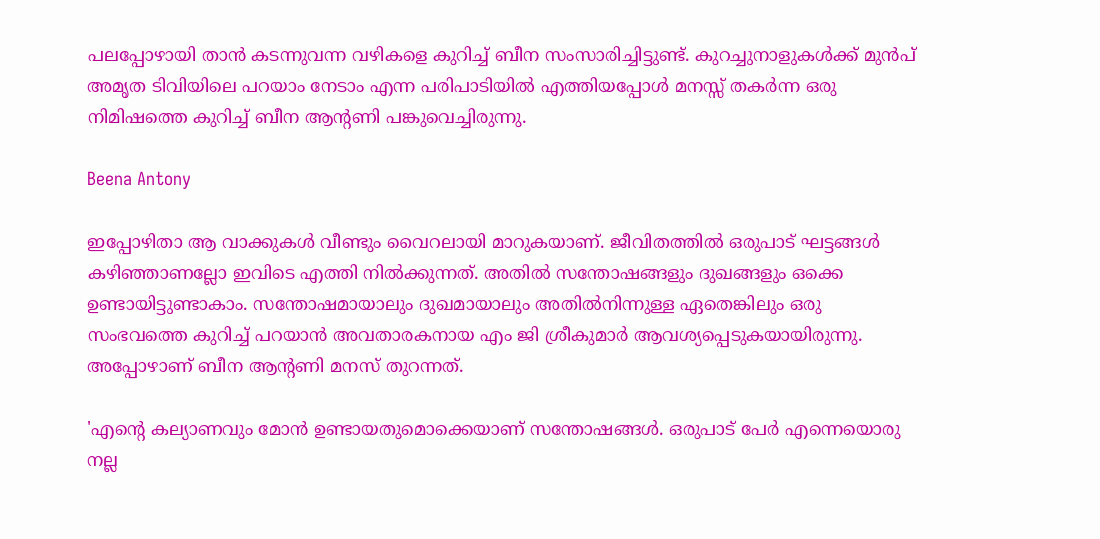പലപ്പോഴായി താൻ കടന്നുവന്ന വഴികളെ കുറിച്ച് ബീന സംസാരിച്ചിട്ടുണ്ട്. കുറച്ചുനാളുകൾക്ക് മുൻപ് അമൃത ടിവിയിലെ പറയാം നേടാം എന്ന പരിപാടിയിൽ എത്തിയപ്പോൾ മനസ്സ് തകർന്ന ഒരു നിമിഷത്തെ കുറിച്ച് ബീന ആന്റണി പങ്കുവെച്ചിരുന്നു.

Beena Antony

ഇപ്പോഴിതാ ആ വാക്കുകൾ വീണ്ടും വൈറലായി മാറുകയാണ്. ജീവിതത്തിൽ ഒരുപാട് ഘട്ടങ്ങൾ കഴിഞ്ഞാണല്ലോ ഇവിടെ എത്തി നിൽക്കുന്നത്. അതിൽ സന്തോഷങ്ങളും ദുഖങ്ങളും ഒക്കെ ഉണ്ടായിട്ടുണ്ടാകാം. സന്തോഷമായാലും ദുഖമായാലും അതിൽനിന്നുള്ള ഏതെങ്കിലും ഒരു സംഭവത്തെ കുറിച്ച് പറയാൻ അവതാരകനായ എം ജി ശ്രീകുമാർ ആവശ്യപ്പെടുകയായിരുന്നു. അപ്പോഴാണ് ബീന ആന്റണി മനസ് തുറന്നത്.

'എന്റെ കല്യാണവും മോൻ ഉണ്ടായതുമൊക്കെയാണ് സന്തോഷങ്ങൾ. ഒരുപാട് പേർ എന്നെയൊരു നല്ല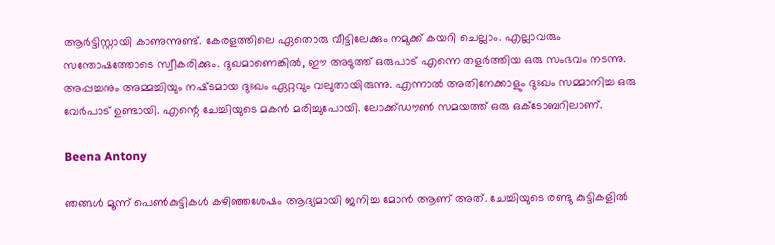ആർട്ടിസ്റ്റായി കാണുന്നുണ്ട്. കേരളത്തിലെ ഏതൊരു വീട്ടിലേക്കും നമുക്ക് കയറി ചെല്ലാം. എല്ലാവരും സന്തോഷത്തോടെ സ്വീകരിക്കും. ദുഖമാണെങ്കിൽ, ഈ അടുത്ത് ഒരുപാട് എന്നെ തളർത്തിയ ഒരു സംഭവം നടന്നു. അപ്പച്ചനും അമ്മച്ചിയും നഷ്‌ടമായ ദുഃഖം ഏറ്റവും വലുതായിരുന്നു. എന്നാൽ അതിനേക്കാളും ദുഃഖം സമ്മാനിച്ച ഒരു വേർപാട് ഉണ്ടായി. എന്റെ ചേച്ചിയുടെ മകൻ മരിച്ചുപോയി. ലോക്ക്ഡൗൺ സമയത്ത് ഒരു ഒക്ടോബറിലാണ്.

Beena Antony

ഞങ്ങൾ മൂന്ന് പെൺകുട്ടികൾ കഴിഞ്ഞശേഷം ആദ്യമായി ജനിച്ച മോൻ ആണ് അത്. ചേച്ചിയുടെ രണ്ടു കുട്ടികളിൽ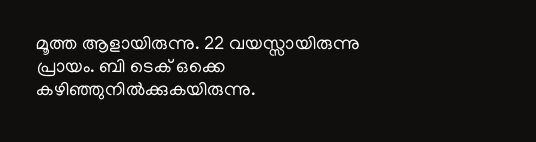മൂത്ത ആളായിരുന്നു. 22 വയസ്സായിരുന്നു പ്രായം. ബി ടെക് ഒക്കെ കഴിഞ്ഞുനിൽക്കുകയിരുന്നു.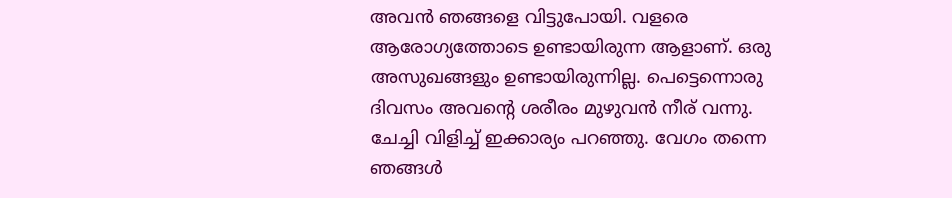അവൻ ഞങ്ങളെ വിട്ടുപോയി. വളരെ ആരോഗ്യത്തോടെ ഉണ്ടായിരുന്ന ആളാണ്. ഒരു അസുഖങ്ങളും ഉണ്ടായിരുന്നില്ല. പെട്ടെന്നൊരു ദിവസം അവന്റെ ശരീരം മുഴുവൻ നീര് വന്നു. ചേച്ചി വിളിച്ച് ഇക്കാര്യം പറഞ്ഞു. വേഗം തന്നെ ഞങ്ങൾ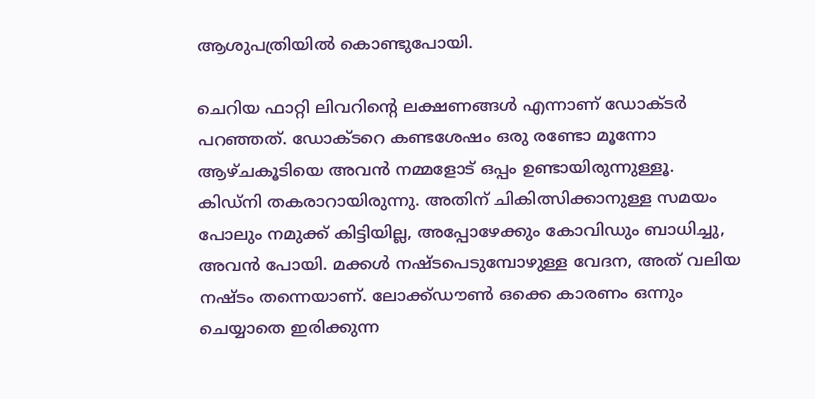ആശുപത്രിയിൽ കൊണ്ടുപോയി.

ചെറിയ ഫാറ്റി ലിവറിന്റെ ലക്ഷണങ്ങൾ എന്നാണ് ഡോക്ടർ പറഞ്ഞത്. ഡോക്ടറെ കണ്ടശേഷം ഒരു രണ്ടോ മൂന്നോ ആഴ്ചകൂടിയെ അവൻ നമ്മളോട് ഒപ്പം ഉണ്ടായിരുന്നുള്ളൂ. കിഡ്‌നി തകരാറായിരുന്നു. അതിന് ചികിത്സിക്കാനുള്ള സമയം പോലും നമുക്ക് കിട്ടിയില്ല, അപ്പോഴേക്കും കോവിഡും ബാധിച്ചു, അവൻ പോയി. മക്കൾ നഷ്ടപെടുമ്പോഴുള്ള വേദന, അത് വലിയ നഷ്ടം തന്നെയാണ്. ലോക്ക്ഡൗൺ ഒക്കെ കാരണം ഒന്നും ചെയ്യാതെ ഇരിക്കുന്ന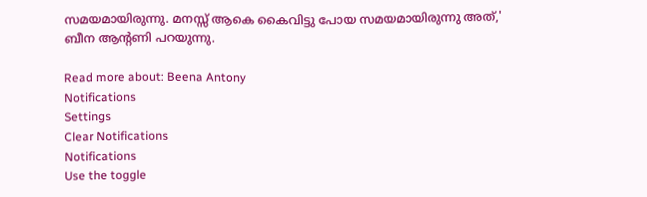സമയമായിരുന്നു. മനസ്സ് ആകെ കൈവിട്ടു പോയ സമയമായിരുന്നു അത്,' ബീന ആന്റണി പറയുന്നു.

Read more about: Beena Antony
Notifications
Settings
Clear Notifications
Notifications
Use the toggle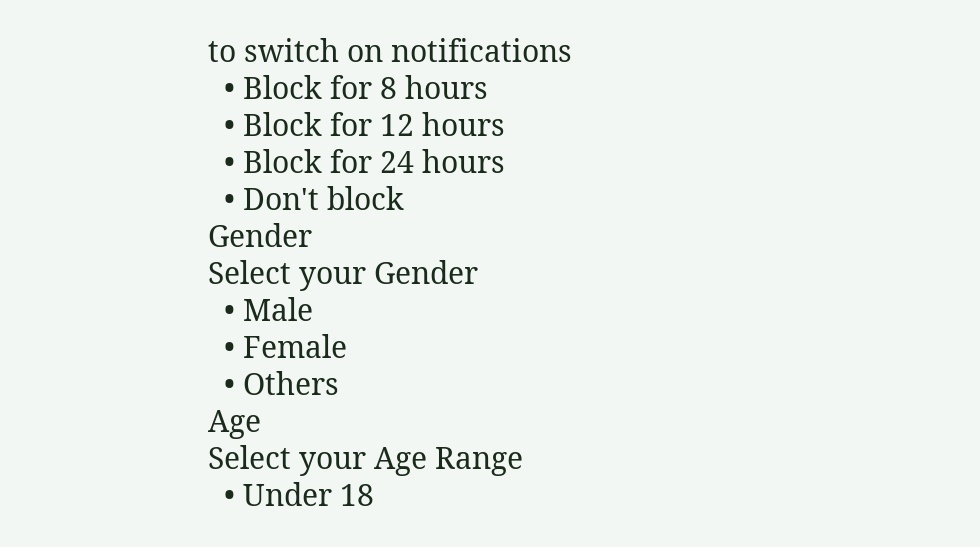to switch on notifications
  • Block for 8 hours
  • Block for 12 hours
  • Block for 24 hours
  • Don't block
Gender
Select your Gender
  • Male
  • Female
  • Others
Age
Select your Age Range
  • Under 18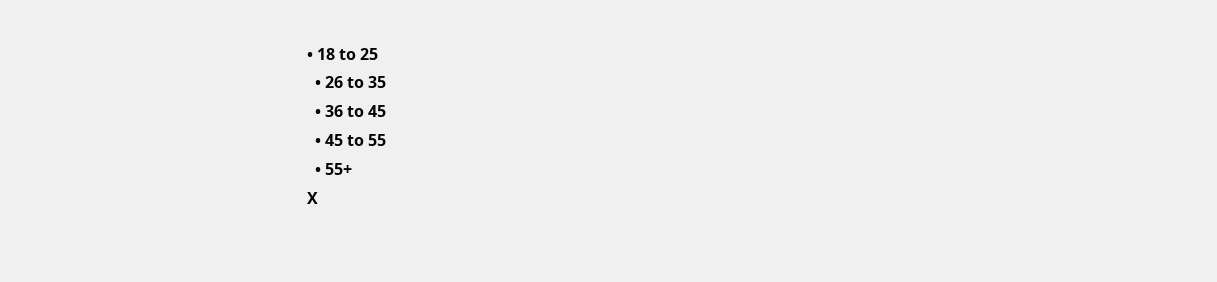• 18 to 25
  • 26 to 35
  • 36 to 45
  • 45 to 55
  • 55+
X